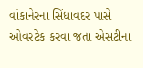વાંકાનેરના સિંધાવદર પાસે ઓવરટેક કરવા જતા એસટીના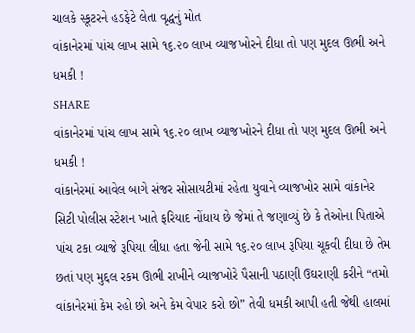ચાલકે સ્કૂટરને હડફેટે લેતા વૃદ્ધનું મોત
વાંકાનેરમાં પાંચ લાખ સામે ૧૬.૨૦ લાખ વ્યાજખોરને દીધા તો પણ મુદલ ઊભી અને ધમકી !
SHARE
વાંકાનેરમાં પાંચ લાખ સામે ૧૬.૨૦ લાખ વ્યાજખોરને દીધા તો પણ મુદલ ઊભી અને ધમકી !
વાંકાનેરમાં આવેલ બાગે સંજર સોસાયટીમાં રહેતા યુવાને વ્યાજખોર સામે વાંકાનેર સિટી પોલીસ સ્ટેશન ખાતે ફરિયાદ નોંધાય છે જેમાં તે જણાવ્યું છે કે તેઓના પિતાએ પાંચ ટકા વ્યાજે રૂપિયા લીધા હતા જેની સામે ૧૬.૨૦ લાખ રૂપિયા ચૂકવી દીધા છે તેમ છતાં પણ મુદ્દલ રકમ ઊભી રાખીને વ્યાજખોરે પૈસાની પઠાણી ઉઘરાણી કરીને “તમો વાંકાનેરમાં કેમ રહો છો અને કેમ વેપાર કરો છો” તેવી ધમકી આપી હતી જેથી હાલમાં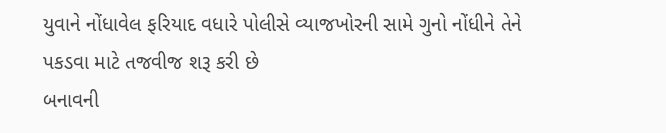યુવાને નોંધાવેલ ફરિયાદ વધારે પોલીસે વ્યાજખોરની સામે ગુનો નોંધીને તેને પકડવા માટે તજવીજ શરૂ કરી છે
બનાવની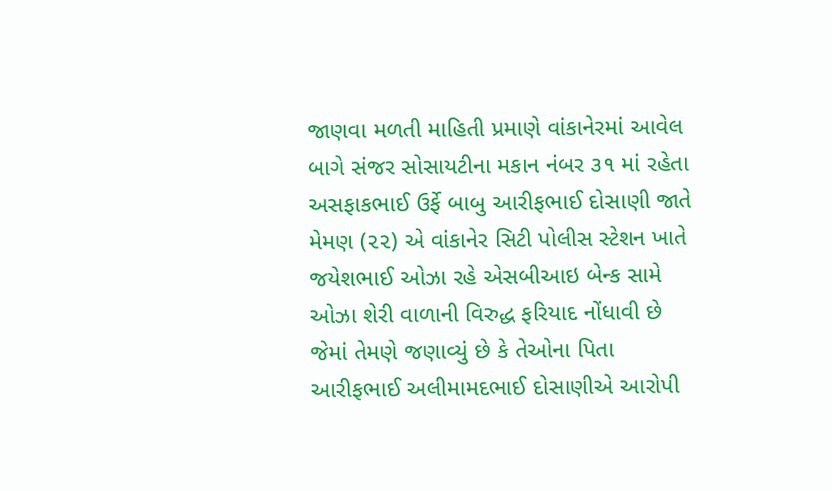જાણવા મળતી માહિતી પ્રમાણે વાંકાનેરમાં આવેલ બાગે સંજર સોસાયટીના મકાન નંબર ૩૧ માં રહેતા અસફાકભાઈ ઉર્ફે બાબુ આરીફભાઈ દોસાણી જાતે મેમણ (૨૨) એ વાંકાનેર સિટી પોલીસ સ્ટેશન ખાતે જયેશભાઈ ઓઝા રહે એસબીઆઇ બેન્ક સામે ઓઝા શેરી વાળાની વિરુદ્ધ ફરિયાદ નોંધાવી છે જેમાં તેમણે જણાવ્યું છે કે તેઓના પિતા આરીફભાઈ અલીમામદભાઈ દોસાણીએ આરોપી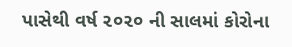પાસેથી વર્ષ ૨૦૨૦ ની સાલમાં કોરોના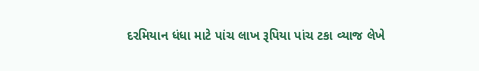દરમિયાન ધંધા માટે પાંચ લાખ રૂપિયા પાંચ ટકા વ્યાજ લેખે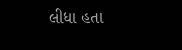લીધા હતા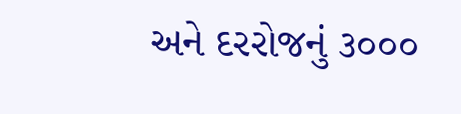અને દરરોજનું ૩૦૦૦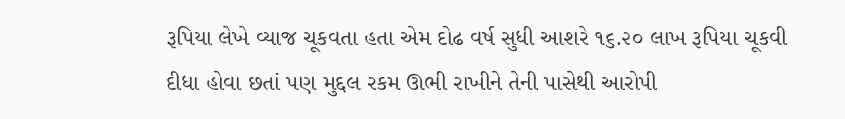રૂપિયા લેખે વ્યાજ ચૂકવતા હતા એમ દોઢ વર્ષ સુધી આશરે ૧૬.૨૦ લાખ રૂપિયા ચૂકવી દીધા હોવા છતાં પણ મુદ્દલ રકમ ઊભી રાખીને તેની પાસેથી આરોપી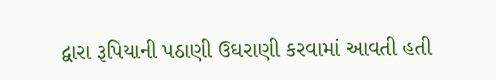દ્વારા રૂપિયાની પઠાણી ઉઘરાણી કરવામાં આવતી હતી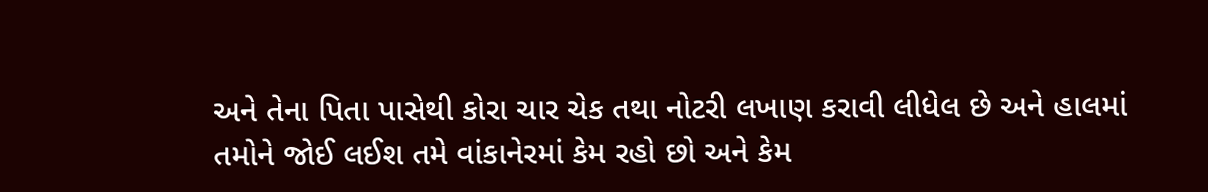અને તેના પિતા પાસેથી કોરા ચાર ચેક તથા નોટરી લખાણ કરાવી લીધેલ છે અને હાલમાં તમોને જોઈ લઈશ તમે વાંકાનેરમાં કેમ રહો છો અને કેમ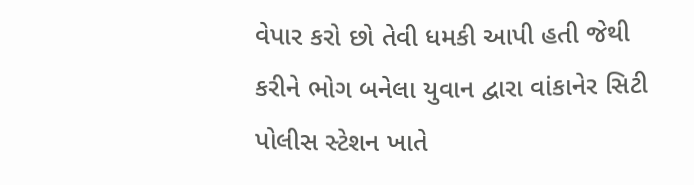વેપાર કરો છો તેવી ધમકી આપી હતી જેથી કરીને ભોગ બનેલા યુવાન દ્વારા વાંકાનેર સિટી પોલીસ સ્ટેશન ખાતે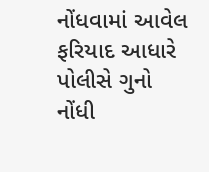નોંધવામાં આવેલ ફરિયાદ આધારે પોલીસે ગુનો નોંધી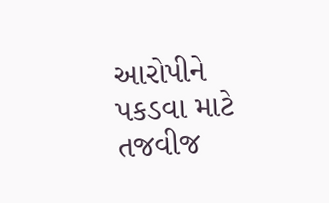આરોપીને પકડવા માટે તજવીજ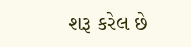શરૂ કરેલ છે